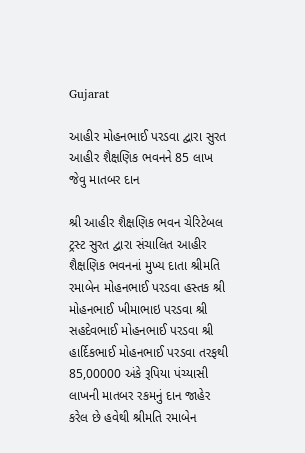Gujarat

આહીર મોહનભાઈ પરડવા દ્વારા સુરત આહીર શૈક્ષણિક ભવનને 85 લાખ જેવુ માતબર દાન

શ્રી આહીર શૈક્ષણિક ભવન ચેરિટેબલ ટ્રસ્ટ સુરત દ્વારા સંચાલિત આહીર શૈક્ષણિક ભવનનાં મુખ્ય દાતા શ્રીમતિ રમાબેન મોહનભાઈ પરડવા હસ્તક શ્રી મોહનભાઈ ખીમાભાઇ પરડવા શ્રી સહદેવભાઈ મોહનભાઈ પરડવા શ્રી હાર્દિકભાઈ મોહનભાઈ પરડવા તરફથી 85,00000 અંકે રૂપિયા પંચ્યાસી લાખની માતબર રકમનું દાન જાહેર કરેલ છે હવેથી શ્રીમતિ રમાબેન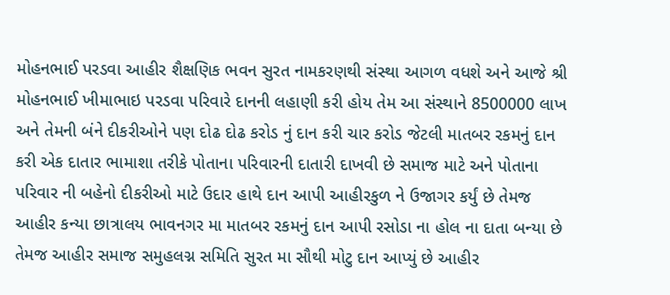મોહનભાઈ પરડવા આહીર શૈક્ષણિક ભવન સુરત નામકરણથી સંસ્થા આગળ વધશે અને આજે શ્રી મોહનભાઈ ખીમાભાઇ પરડવા પરિવારે દાનની લહાણી કરી હોય તેમ આ સંસ્થાને 8500000 લાખ અને તેમની બંને દીકરીઓને પણ દોઢ દોઢ કરોડ નું દાન કરી ચાર કરોડ જેટલી માતબર રકમનું દાન કરી એક દાતાર ભામાશા તરીકે પોતાના પરિવારની દાતારી દાખવી છે સમાજ માટે અને પોતાના પરિવાર ની બહેનો દીકરીઓ માટે ઉદાર હાથે દાન આપી આહીરકુળ ને ઉજાગર કર્યું છે તેમજ આહીર કન્યા છાત્રાલય ભાવનગર મા માતબર રકમનું દાન આપી રસોડા ના હોલ ના દાતા બન્યા છે તેમજ આહીર સમાજ સમુહલગ્ન સમિતિ સુરત મા સૌથી મોટુ દાન આપ્યું છે આહીર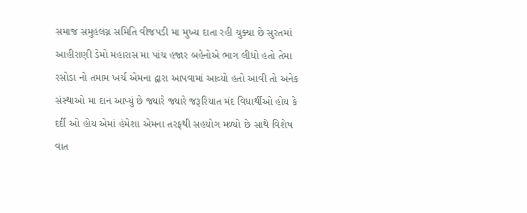સમાજ સમુહલગ્ન સમિતિ વીજપડી મા મુખ્ય દાતા રહી ચુક્યા છે સુરતમાં આહીરાણી ડેમો મહારાસ મા પાંચ હજાર બહેનોએ ભાગ લીધો હતો તેમા રસોડા નો તમામ ખર્ચ એમના દ્વારા આપવામાં આવ્યો હતો આવી તો અનેક સંસ્થાઓ મા દાન આપ્યું છે જ્યારે જ્યારે જરૂરિયાત મંદ વિધાર્થીઓ હોય કે દર્દી ઓ હોય એમાં હંમેશા એમના તરફથી સહયોગ મળ્યો છે સાથે વિશેષ વાત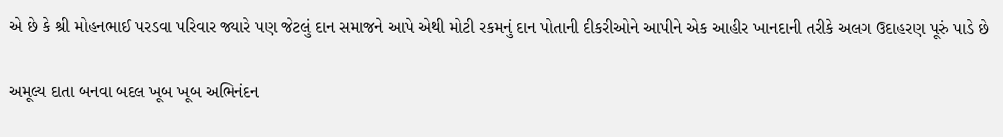એ છે કે શ્રી મોહનભાઈ પરડવા પરિવાર જ્યારે પણ જેટલું દાન સમાજને આપે એથી મોટી રકમનું દાન પોતાની દીકરીઓને આપીને એક આહીર ખાનદાની તરીકે અલગ ઉદાહરણ પૂરું પાડે છે

અમૂલ્ય દાતા બનવા બદલ ખૂબ ખૂબ અભિનંદન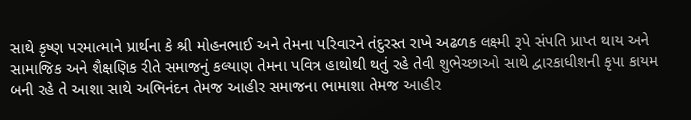સાથે કૃષ્ણ પરમાત્માને પ્રાર્થના કે શ્રી મોહનભાઈ અને તેમના પરિવારને તંદુરસ્ત રાખે અઢળક લક્ષ્મી રૂપે સંપતિ પ્રાપ્ત થાય અને સામાજિક અને શૈક્ષણિક રીતે સમાજનું કલ્યાણ તેમના પવિત્ર હાથોથી થતું રહે તેવી શુભેચ્છાઓ સાથે દ્વારકાધીશની કૃપા કાયમ બની રહે તે આશા સાથે અભિનંદન તેમજ આહીર સમાજના ભામાશા તેમજ આહીર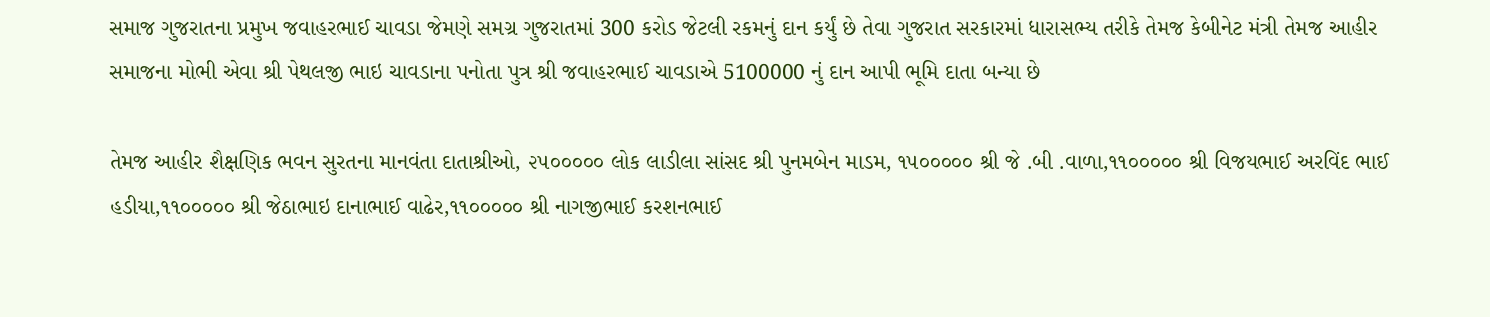સમાજ ગુજરાતના પ્રમુખ જવાહરભાઈ ચાવડા જેમણે સમગ્ર ગુજરાતમાં 300 કરોડ જેટલી રકમનું દાન કર્યું છે તેવા ગુજરાત સરકારમાં ધારાસભ્ય તરીકે તેમજ કેબીનેટ મંત્રી તેમજ આહીર સમાજના મોભી એવા શ્રી પેથલજી ભાઇ ચાવડાના પનોતા પુત્ર શ્રી જવાહરભાઈ ચાવડાએ 5100000 નું દાન આપી ભૂમિ દાતા બન્યા છે

તેમજ આહીર શૈક્ષણિક ભવન સુરતના માનવંતા દાતાશ્રીઓ, ૨૫૦૦૦૦૦ લોક લાડીલા સાંસદ શ્રી પુનમબેન માડમ, ૧૫૦૦૦૦૦ શ્રી જે .બી .વાળા,૧૧૦૦૦૦૦ શ્રી વિજયભાઈ અરવિંદ ભાઈ હડીયા,૧૧૦૦૦૦૦ શ્રી જેઠાભાઇ દાનાભાઈ વાઢેર,૧૧૦૦૦૦૦ શ્રી નાગજીભાઈ કરશનભાઈ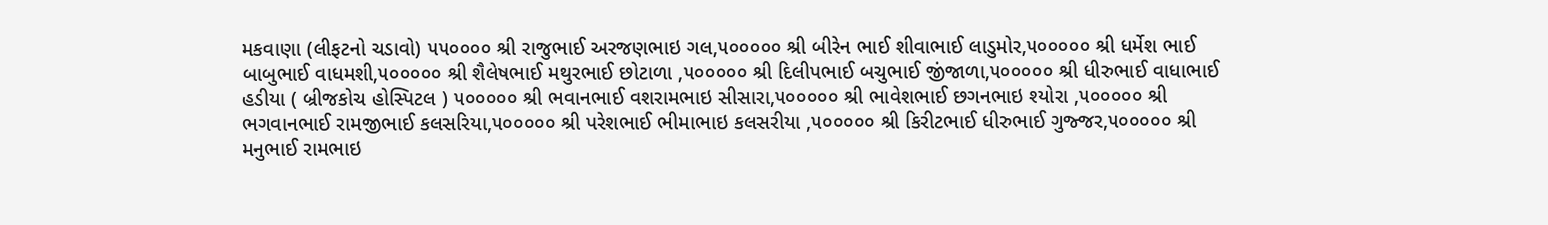મકવાણા (લીફટનો ચડાવો) ૫૫૦૦૦૦ શ્રી રાજુભાઈ અરજણભાઇ ગલ,૫૦૦૦૦૦ શ્રી બીરેન ભાઈ શીવાભાઈ લાડુમોર,૫૦૦૦૦૦ શ્રી ધર્મેશ ભાઈ બાબુભાઈ વાધમશી,૫૦૦૦૦૦ શ્રી શૈલેષભાઈ મથુરભાઈ છોટાળા ,૫૦૦૦૦૦ શ્રી દિલીપભાઈ બચુભાઈ જીંજાળા,૫૦૦૦૦૦ શ્રી ધીરુભાઈ વાધાભાઈ હડીયા ( બ્રીજકોચ હોસ્પિટલ ) ૫૦૦૦૦૦ શ્રી ભવાનભાઈ વશરામભાઇ સીસારા,૫૦૦૦૦૦ શ્રી ભાવેશભાઈ છગનભાઇ શ્યોરા ,૫૦૦૦૦૦ શ્રી ભગવાનભાઈ રામજીભાઈ કલસરિયા,૫૦૦૦૦૦ શ્રી પરેશભાઈ ભીમાભાઇ કલસરીયા ,૫૦૦૦૦૦ શ્રી કિરીટભાઈ ધીરુભાઈ ગુજ્જર,૫૦૦૦૦૦ શ્રી મનુભાઈ રામભાઇ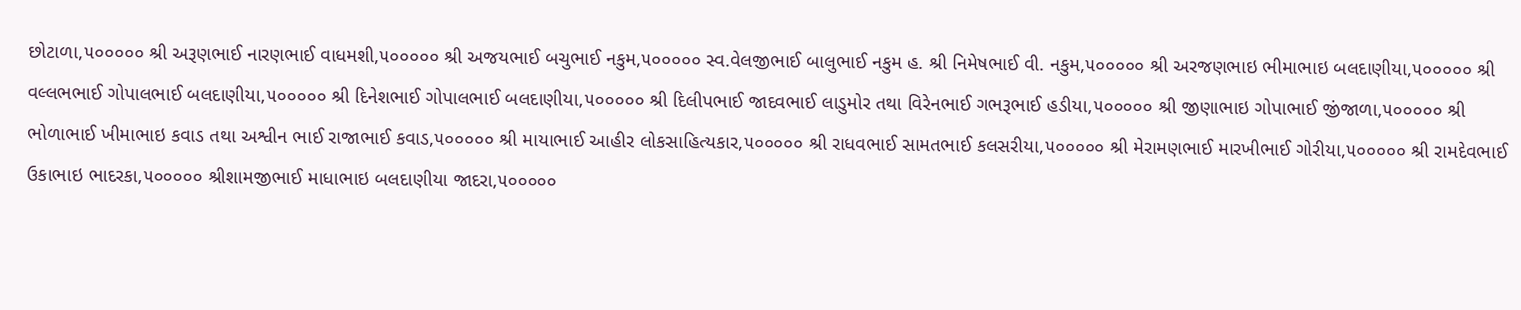છોટાળા,૫૦૦૦૦૦ શ્રી અરૂણભાઈ નારણભાઈ વાધમશી,૫૦૦૦૦૦ શ્રી અજયભાઈ બચુભાઈ નકુમ,૫૦૦૦૦૦ સ્વ.વેલજીભાઈ બાલુભાઈ નકુમ હ. શ્રી નિમેષભાઈ વી. નકુમ,૫૦૦૦૦૦ શ્રી અરજણભાઇ ભીમાભાઇ બલદાણીયા,૫૦૦૦૦૦ શ્રી વલ્લભભાઈ ગોપાલભાઈ બલદાણીયા,૫૦૦૦૦૦ શ્રી દિનેશભાઈ ગોપાલભાઈ બલદાણીયા,૫૦૦૦૦૦ શ્રી દિલીપભાઈ જાદવભાઈ લાડુમોર તથા વિરેનભાઈ ગભરૂભાઈ હડીયા,૫૦૦૦૦૦ શ્રી જીણાભાઇ ગોપાભાઈ જીંજાળા,૫૦૦૦૦૦ શ્રી ભોળાભાઈ ખીમાભાઇ કવાડ તથા અશ્વીન ભાઈ રાજાભાઈ કવાડ,૫૦૦૦૦૦ શ્રી માયાભાઈ આહીર લોકસાહિત્યકાર,૫૦૦૦૦૦ શ્રી રાધવભાઈ સામતભાઈ કલસરીયા,૫૦૦૦૦૦ શ્રી મેરામણભાઈ મારખીભાઈ ગોરીયા,૫૦૦૦૦૦ શ્રી રામદેવભાઈ ઉકાભાઇ ભાદરકા,૫૦૦૦૦૦ શ્રીશામજીભાઈ માધાભાઇ બલદાણીયા જાદરા,૫૦૦૦૦૦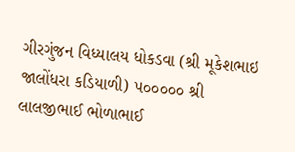ગીરગુંજન વિધ્યાલય ધોકડવા (શ્રી મૂકેશભાઇ જાલોંધરા કડિયાળી) ૫૦૦૦૦૦ શ્રી લાલજીભાઈ ભોળાભાઈ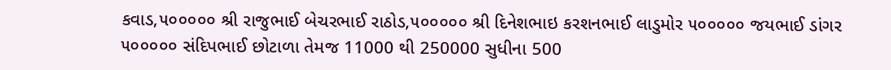કવાડ,૫૦૦૦૦૦ શ્રી રાજુભાઈ બેચરભાઈ રાઠોડ,૫૦૦૦૦૦ શ્રી દિનેશભાઇ કરશનભાઈ લાડુમોર ૫૦૦૦૦૦ જયભાઈ ડાંગર ૫૦૦૦૦૦ સંદિપભાઈ છોટાળા તેમજ 11000 થી 250000 સુધીના 500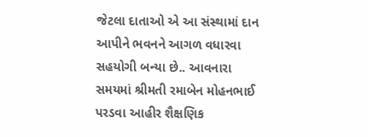જેટલા દાતાઓ એ આ સંસ્થામાં દાન આપીને ભવનને આગળ વધારવા સહયોગી બન્યા છે.. આવનારા સમયમાં શ્રીમતી રમાબેન મોહનભાઈ પરડવા આહીર શૈક્ષણિક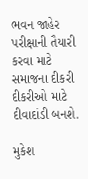ભવન જાહેર પરીક્ષાની તૈયારી કરવા માટે સમાજના દીકરી દીકરીઓ માટે દીવાદાંડી બનશે.

મુકેશ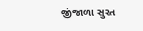જીંજાળા સુરત